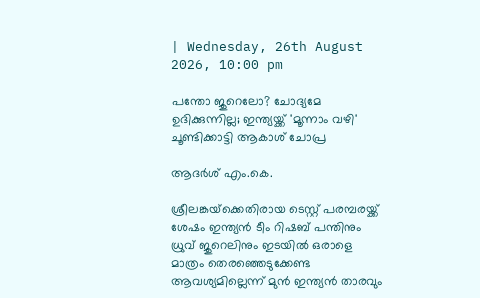| Wednesday, 26th August 2026, 10:00 pm

പന്തോ ജുറെലോ? ചോദ്യമേ ഉദിക്കുന്നില്ല; ഇന്ത്യയ്ക്ക് 'മൂന്നാം വഴി' ചൂണ്ടിക്കാട്ടി ആകാശ് ചോപ്ര

ആദർശ് എം.കെ.

ശ്രീലങ്കയ്‌ക്കെതിരായ ടെസ്റ്റ് പരമ്പരയ്ക്ക് ശേഷം ഇന്ത്യന്‍ ടീം റിഷബ് പന്തിനും ധ്രുവ് ജുറെലിനും ഇടയില്‍ ഒരാളെ മാത്രം തെരഞ്ഞെടുക്കേണ്ട ആവശ്യമില്ലെന്ന് മുന്‍ ഇന്ത്യന്‍ താരവും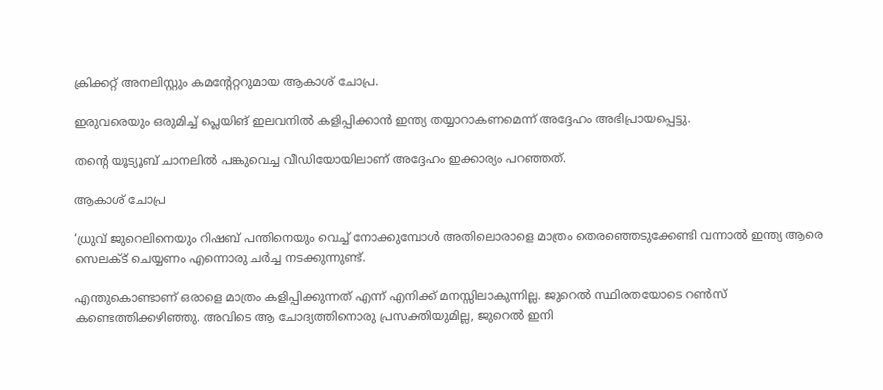ക്രിക്കറ്റ് അനലിസ്റ്റും കമന്റേറ്ററുമായ ആകാശ് ചോപ്ര.

ഇരുവരെയും ഒരുമിച്ച് പ്ലെയിങ് ഇലവനില്‍ കളിപ്പിക്കാന്‍ ഇന്ത്യ തയ്യാറാകണമെന്ന് അദ്ദേഹം അഭിപ്രായപ്പെട്ടു.

തന്റെ യൂട്യൂബ് ചാനലില്‍ പങ്കുവെച്ച വീഡിയോയിലാണ് അദ്ദേഹം ഇക്കാര്യം പറഞ്ഞത്.

ആകാശ് ചോപ്ര

‘ധ്രുവ് ജുറെലിനെയും റിഷബ് പന്തിനെയും വെച്ച് നോക്കുമ്പോള്‍ അതിലൊരാളെ മാത്രം തെരഞ്ഞെടുക്കേണ്ടി വന്നാല്‍ ഇന്ത്യ ആരെ സെലക്ട് ചെയ്യണം എന്നൊരു ചര്‍ച്ച നടക്കുന്നുണ്ട്.

എന്തുകൊണ്ടാണ് ഒരാളെ മാത്രം കളിപ്പിക്കുന്നത് എന്ന് എനിക്ക് മനസ്സിലാകുന്നില്ല. ജുറെല്‍ സ്ഥിരതയോടെ റണ്‍സ് കണ്ടെത്തിക്കഴിഞ്ഞു. അവിടെ ആ ചോദ്യത്തിനൊരു പ്രസക്തിയുമില്ല, ജുറെല്‍ ഇനി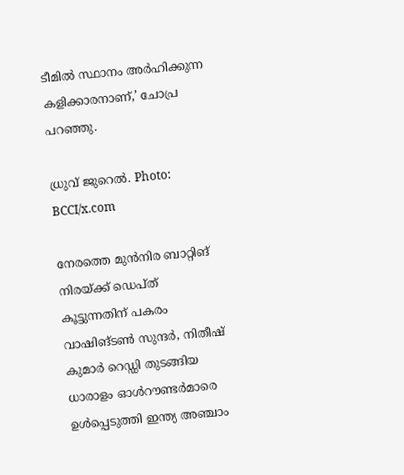ടീമില്‍ സ്ഥാനം അര്‍ഹിക്കുന്ന കളിക്കാരനാണ്,’ ചോപ്ര പറഞ്ഞു.

ധ്രുവ് ജുറെല്‍. Photo: BCCI/x.com

നേരത്തെ മുന്‍നിര ബാറ്റിങ് നിരയ്ക്ക് ഡെപ്ത് കൂട്ടുന്നതിന് പകരം വാഷിങ്ടണ്‍ സുന്ദര്‍, നിതീഷ് കുമാര്‍ റെഡ്ഡി തുടങ്ങിയ ധാരാളം ഓള്‍റൗണ്ടര്‍മാരെ ഉള്‍പ്പെടുത്തി ഇന്ത്യ അഞ്ചാം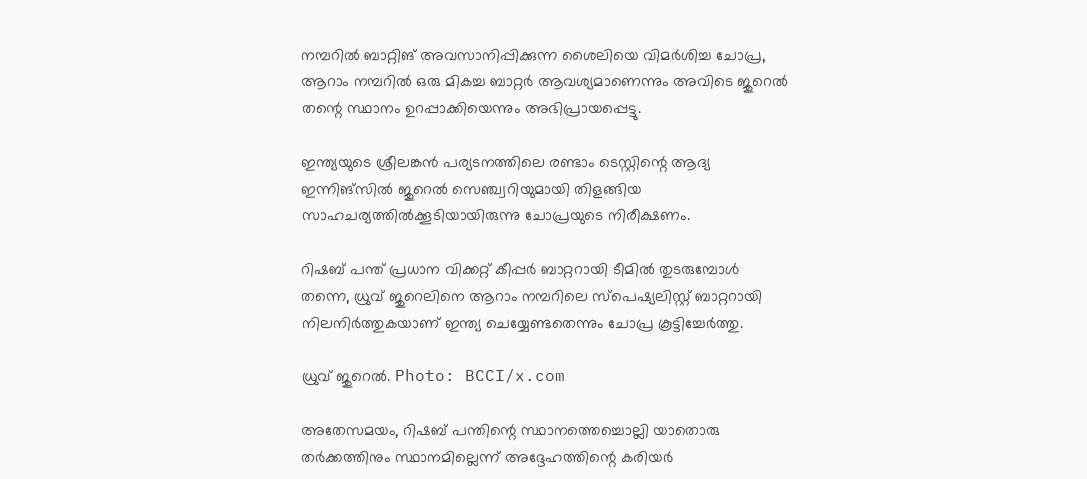നമ്പറില്‍ ബാറ്റിങ് അവസാനിപ്പിക്കുന്ന ശൈലിയെ വിമര്‍ശിച്ച ചോപ്ര, ആറാം നമ്പറില്‍ ഒരു മികച്ച ബാറ്റര്‍ ആവശ്യമാണെന്നും അവിടെ ജുറെല്‍ തന്റെ സ്ഥാനം ഉറപ്പാക്കിയെന്നും അഭിപ്രായപ്പെട്ടു.

ഇന്ത്യയുടെ ശ്രീലങ്കന്‍ പര്യടനത്തിലെ രണ്ടാം ടെസ്റ്റിന്റെ ആദ്യ ഇന്നിങ്‌സില്‍ ജുറെല്‍ സെഞ്ച്വറിയുമായി തിളങ്ങിയ സാഹചര്യത്തില്‍ക്കൂടിയായിരുന്നു ചോപ്രയുടെ നിരീക്ഷണം.

റിഷബ് പന്ത് പ്രധാന വിക്കറ്റ് കീപ്പര്‍ ബാറ്ററായി ടീമില്‍ തുടരുമ്പോള്‍ തന്നെ, ധ്രുവ് ജുറെലിനെ ആറാം നമ്പറിലെ സ്‌പെഷ്യലിസ്റ്റ് ബാറ്ററായി നിലനിര്‍ത്തുകയാണ് ഇന്ത്യ ചെയ്യേണ്ടതെന്നും ചോപ്ര കൂട്ടിച്ചേര്‍ത്തു.

ധ്രുവ് ജുറെല്‍. Photo: BCCI/x.com

അതേസമയം, റിഷബ് പന്തിന്റെ സ്ഥാനത്തെച്ചൊല്ലി യാതൊരു തര്‍ക്കത്തിനും സ്ഥാനമില്ലെന്ന് അദ്ദേഹത്തിന്റെ കരിയര്‍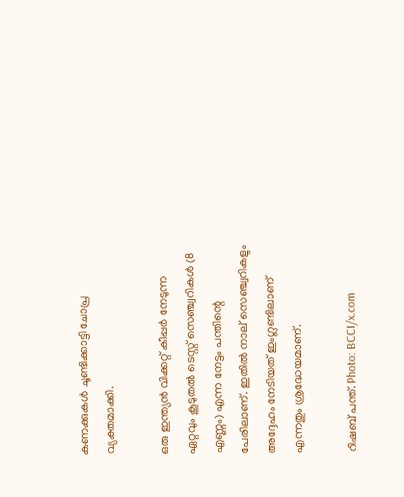കണക്കുകള്‍ ചൂണ്ടിക്കാട്ടി ചോപ്ര വ്യക്തമാക്കി.

ഒരു ഇന്ത്യന്‍ വിക്കറ്റ് കീപ്പര്‍ നേടുന്ന ഏറ്റവും കൂടുതല്‍ ടെസ്റ്റ് സെഞ്ച്വറികള്‍ (8 എണ്ണം) എന്ന നേട്ടം പന്തിന്റെ പേരിലാണ്. ഇതില്‍ നാല് സെഞ്ച്വറികളും അദ്ദേഹം നേടിയത് ഇംഗ്ലണ്ടിലാണ് എന്നതും ശ്രദ്ധേയമാണ്.

റിഷബ് പന്ത്. Photo: BCCI/x.com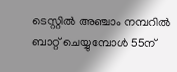ടെസ്റ്റില്‍ അഞ്ചാം നമ്പറില്‍ ബാറ്റ് ചെയ്യുമ്പോള്‍ 55ന്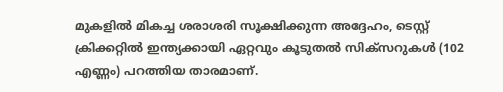മുകളില്‍ മികച്ച ശരാശരി സൂക്ഷിക്കുന്ന അദ്ദേഹം, ടെസ്റ്റ് ക്രിക്കറ്റില്‍ ഇന്ത്യക്കായി ഏറ്റവും കൂടുതല്‍ സിക്‌സറുകള്‍ (102 എണ്ണം) പറത്തിയ താരമാണ്.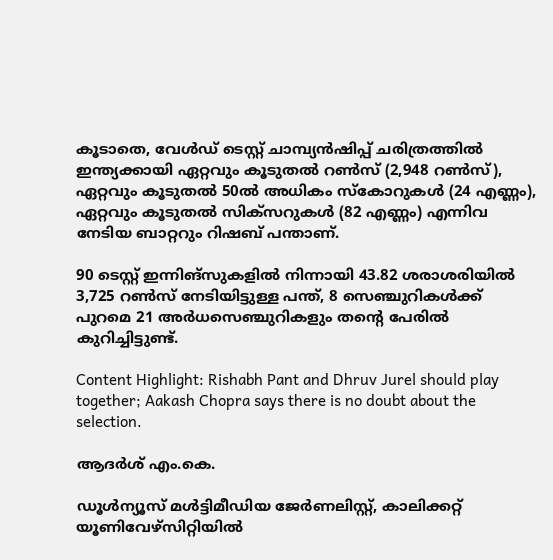കൂടാതെ, വേള്‍ഡ് ടെസ്റ്റ് ചാമ്പ്യന്‍ഷിപ്പ് ചരിത്രത്തില്‍ ഇന്ത്യക്കായി ഏറ്റവും കൂടുതല്‍ റണ്‍സ് (2,948 റണ്‍സ്), ഏറ്റവും കൂടുതല്‍ 50ല്‍ അധികം സ്‌കോറുകള്‍ (24 എണ്ണം), ഏറ്റവും കൂടുതല്‍ സിക്‌സറുകള്‍ (82 എണ്ണം) എന്നിവ നേടിയ ബാറ്ററും റിഷബ് പന്താണ്.

90 ടെസ്റ്റ് ഇന്നിങ്‌സുകളില്‍ നിന്നായി 43.82 ശരാശരിയില്‍ 3,725 റണ്‍സ് നേടിയിട്ടുള്ള പന്ത്, 8 സെഞ്ചുറികള്‍ക്ക് പുറമെ 21 അര്‍ധസെഞ്ചുറികളും തന്റെ പേരില്‍ കുറിച്ചിട്ടുണ്ട്.

Content Highlight: Rishabh Pant and Dhruv Jurel should play together; Aakash Chopra says there is no doubt about the selection.

ആദർശ് എം.കെ.

ഡൂള്‍ന്യൂസ് മള്‍ട്ടിമീഡിയ ജേര്‍ണലിസ്റ്റ്, കാലിക്കറ്റ് യൂണിവേഴ്സിറ്റിയില്‍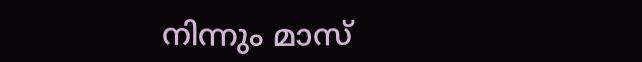നിന്നും മാസ്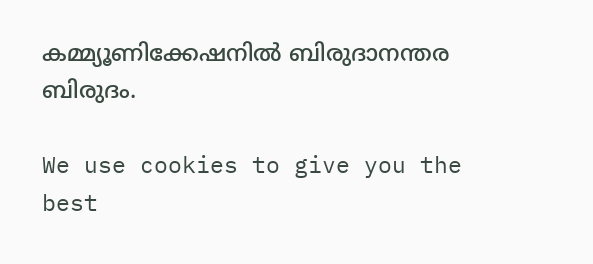കമ്മ്യൂണിക്കേഷനില്‍ ബിരുദാനന്തര ബിരുദം.

We use cookies to give you the best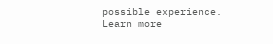possible experience. Learn more